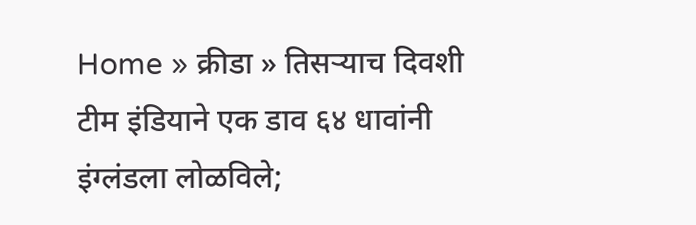Home » क्रीडा » तिसऱ्याच दिवशी टीम इंडियाने एक डाव ६४ धावांनी इंग्लंडला लोळविले;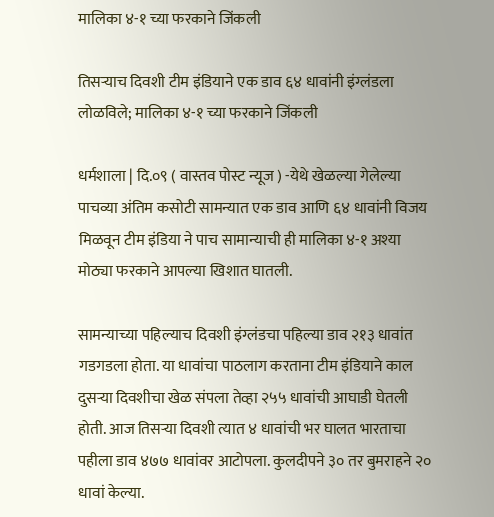मालिका ४-१ च्या फरकाने जिंकली

तिसऱ्याच दिवशी टीम इंडियाने एक डाव ६४ धावांनी इंग्लंडला लोळविले; मालिका ४-१ च्या फरकाने जिंकली

धर्मशाला | दि.०९ ( वास्तव पोस्ट न्यूज ) -येथे खेळल्या गेलेल्या पाचव्या अंतिम कसोटी सामन्यात एक डाव आणि ६४ धावांनी विजय मिळवून टीम इंडिया ने पाच सामान्याची ही मालिका ४-१ अश्या मोठ्या फरकाने आपल्या खिशात घातली.

सामन्याच्या पहिल्याच दिवशी इंग्लंडचा पहिल्या डाव २१३ धावांत गडगडला होता. या धावांचा पाठलाग करताना टीम इंडियाने काल दुसऱ्या दिवशीचा खेळ संपला तेव्हा २५५ धावांची आघाडी घेतली होती. आज तिसऱ्या दिवशी त्यात ४ धावांची भर घालत भारताचा पहीला डाव ४७७ धावांवर आटोपला. कुलदीपने ३० तर बुमराहने २० धावां केल्या.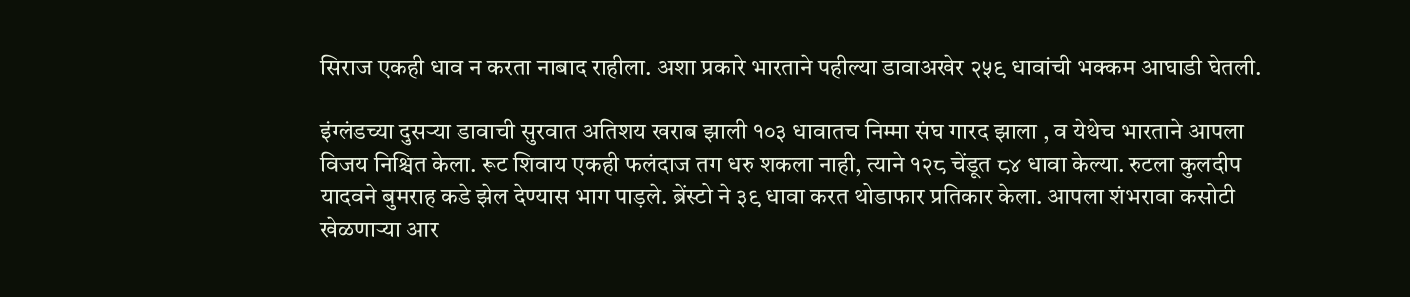सिराज एकही धाव न करता नाबाद राहीला. अशा प्रकारे भारताने पहील्या डावाअखेर २५९ धावांची भक्कम आघाडी घेतली.

इंग्लंडच्या दुसऱ्या डावाची सुरवात अतिशय खराब झाली १०३ धावातच निम्मा संघ गारद झाला , व येथेच भारताने आपला विजय निश्चित केला. रूट शिवाय एकही फलंदाज तग धरु शकला नाही, त्याने १२८ चेंडूत ८४ धावा केल्या. रुटला कुलदीप यादवने बुमराह कडे झेल देण्यास भाग पाड़ले. ब्रेंस्टो ने ३९ धावा करत थोडाफार प्रतिकार केला. आपला शंभरावा कसोटी खेळणाऱ्या आर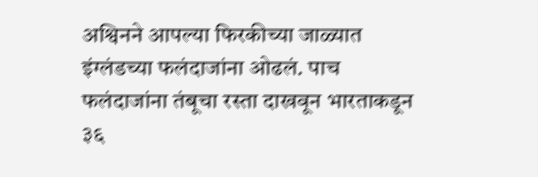अश्विनने आपल्या फिरकीच्या जाळ्यात इंग्लंडच्या फलंदाजांना ओढलं. पाच फलंदाजांना तंबूचा रस्ता दाखवून भारताकडून ३६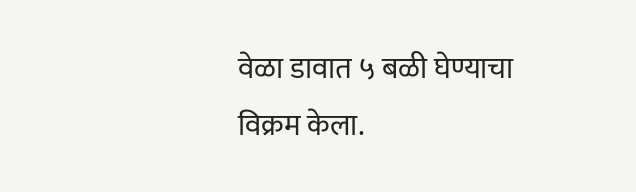वेळा डावात ५ बळी घेण्याचा विक्रम केला.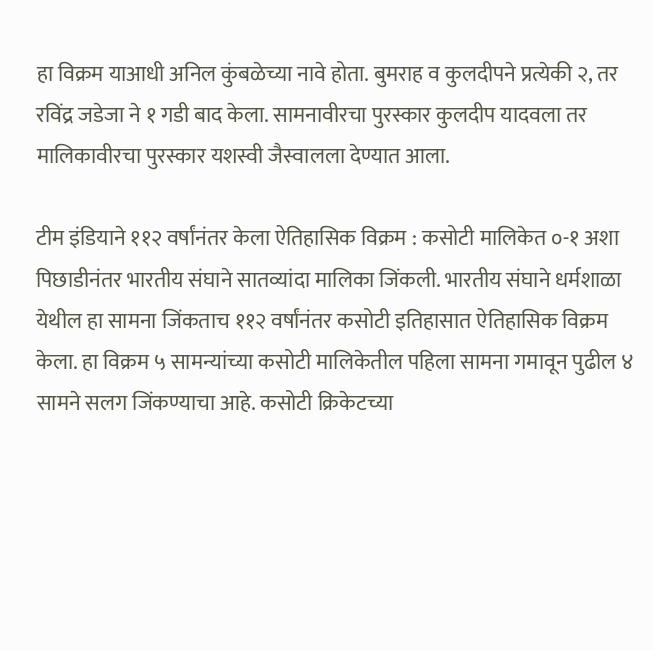हा विक्रम याआधी अनिल कुंबळेच्या नावे होता. बुमराह व कुलदीपने प्रत्येकी २, तर रविंद्र जडेजा ने १ गडी बाद केला. सामनावीरचा पुरस्कार कुलदीप यादवला तर मालिकावीरचा पुरस्कार यशस्वी जैस्वालला देण्यात आला.

टीम इंडियाने ११२ वर्षांनंतर केला ऐतिहासिक विक्रम : कसोटी मालिकेत ०-१ अशा पिछाडीनंतर भारतीय संघाने सातव्यांदा मालिका जिंकली. भारतीय संघाने धर्मशाळा येथील हा सामना जिंकताच ११२ वर्षांनंतर कसोटी इतिहासात ऐतिहासिक विक्रम केला. हा विक्रम ५ सामन्यांच्या कसोटी मालिकेतील पहिला सामना गमावून पुढील ४ सामने सलग जिंकण्याचा आहे. कसोटी क्रिकेटच्या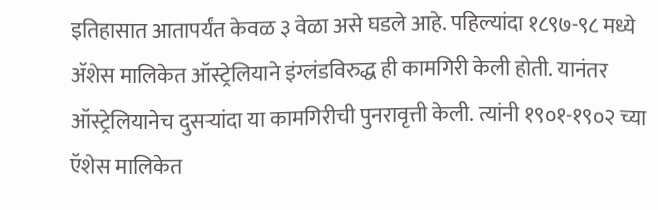इतिहासात आतापर्यंत केवळ ३ वेळा असे घडले आहे. पहिल्यांदा १८९७-९८ मध्ये ॲशेस मालिकेत ऑस्ट्रेलियाने इंग्लंडविरुद्ध ही कामगिरी केली होती. यानंतर ऑस्ट्रेलियानेच दुसऱ्यांदा या कामगिरीची पुनरावृत्ती केली. त्यांनी १९०१-१९०२ च्या ऍशेस मालिकेत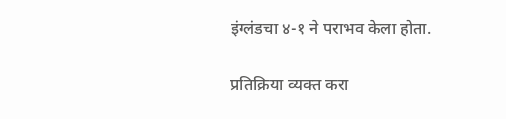इंग्लंडचा ४-१ ने पराभव केला होता.

प्रतिक्रिया व्यक्त करा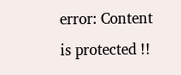error: Content is protected !!